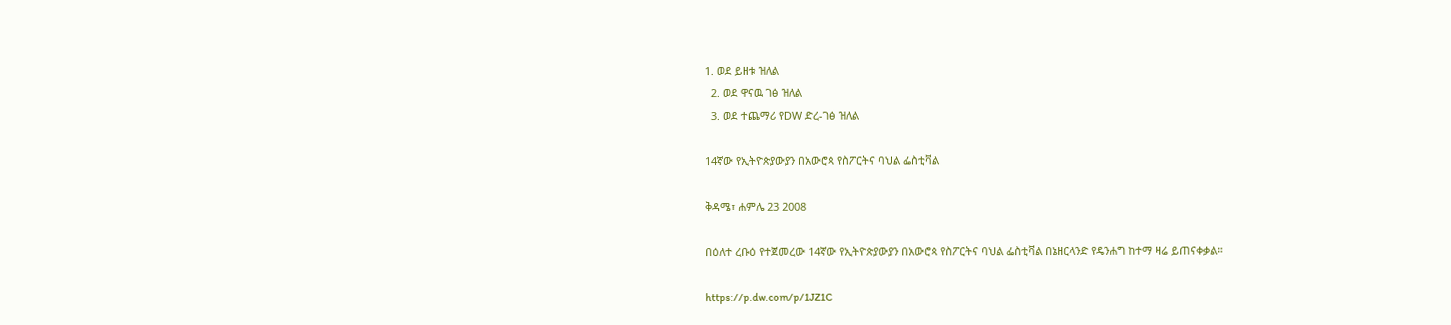1. ወደ ይዘቱ ዝለል
  2. ወደ ዋናዉ ገፅ ዝለል
  3. ወደ ተጨማሪ የDW ድረ-ገፅ ዝለል

14ኛው የኢትዮጵያውያን በአውሮጳ የስፖርትና ባህል ፌስቲቫል

ቅዳሜ፣ ሐምሌ 23 2008

በዕለተ ረቡዕ የተጀመረው 14ኛው የኢትዮጵያውያን በአውሮጳ የስፖርትና ባህል ፌስቲቫል በኔዘርላንድ የዴንሐግ ከተማ ዛሬ ይጠናቀቃል።

https://p.dw.com/p/1JZ1C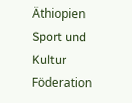Äthiopien Sport und Kultur Föderation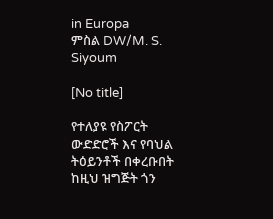in Europa
ምስል DW/M. S. Siyoum

[No title]

የተለያዩ የስፖርት ውድድሮች እና የባህል ትዕይንቶች በቀረቡበት ከዚህ ዝግጅት ጎን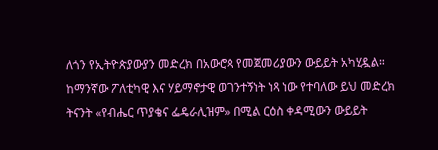ለጎን የኢትዮጵያውያን መድረክ በአውሮጳ የመጀመሪያውን ውይይት አካሂዷል። ከማንኛው ፖለቲካዊ እና ሃይማኖታዊ ወገንተኝነት ነጻ ነው የተባለው ይህ መድረክ ትናንት «የብሔር ጥያቄና ፌዴራሊዝም» በሚል ርዕስ ቀዳሚውን ውይይት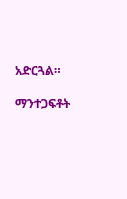አድርጓል።

ማንተጋፍቶት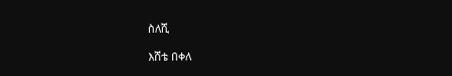ስለሺ

እሸቴ በቀለ